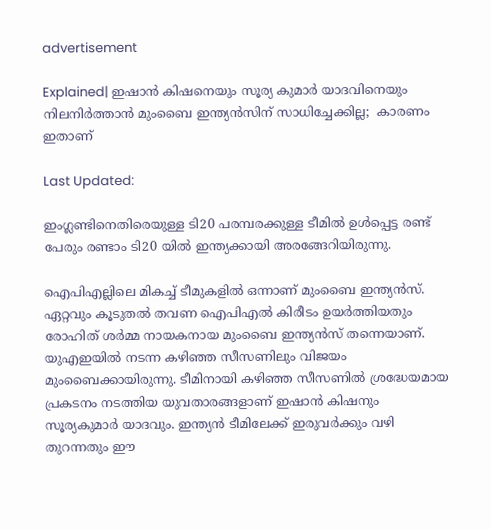advertisement

Explained| ഇഷാൻ കിഷനെയും സൂര്യ കുമാർ യാദവിനെയും നിലനിർത്താൻ മുംബൈ ഇന്ത്യൻസിന് സാധിച്ചേക്കില്ല;  കാരണം ഇതാണ്

Last Updated:

ഇംഗ്ലണ്ടിനെതിരെയുള്ള ടി20 പരമ്പരക്കുള്ള ടീമിൽ ഉൾപ്പെട്ട രണ്ട് പേരും രണ്ടാം ടി20 യിൽ ഇന്ത്യക്കായി അരങ്ങേറിയിരുന്നു.

ഐപിഎല്ലിലെ മികച്ച് ടീമുകളിൽ ഒന്നാണ് മുംബൈ ഇന്ത്യൻസ്. ഏറ്റവും കൂടുതൽ തവണ ഐപിഎൽ കിരീടം ഉയർത്തിയതും രോഹിത് ശർമ്മ നായകനായ മുംബൈ ഇന്ത്യൻസ് തന്നെയാണ്. യുഎഇയിൽ നടന്ന കഴിഞ്ഞ സീസണിലും വിജയം മുംബൈക്കായിരുന്നു. ടീമിനായി കഴിഞ്ഞ സീസണിൽ ശ്രദ്ധേയമായ പ്രകടനം നടത്തിയ യുവതാരങ്ങളാണ് ഇഷാൻ കിഷനും സൂര്യകുമാർ യാദവും. ഇന്ത്യൻ ടീമിലേക്ക് ഇരുവർക്കും വഴി തുറന്നതും ഈ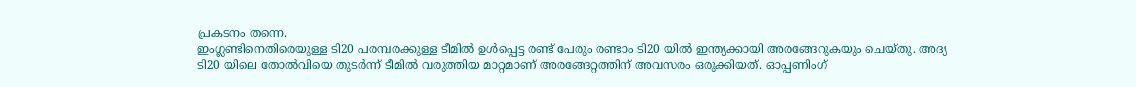പ്രകടനം തന്നെ.
ഇംഗ്ലണ്ടിനെതിരെയുള്ള ടി20 പരമ്പരക്കുള്ള ടീമിൽ ഉൾപ്പെട്ട രണ്ട് പേരും രണ്ടാം ടി20 യിൽ ഇന്ത്യക്കായി അരങ്ങേറുകയും ചെയ്തു. അദ്യ ടി20 യിലെ തോൽവിയെ തുടർന്ന് ടീമിൽ വരുത്തിയ മാറ്റമാണ് അരങ്ങേറ്റത്തിന് അവസരം ഒരുക്കിയത്. ഓപ്പണിംഗ്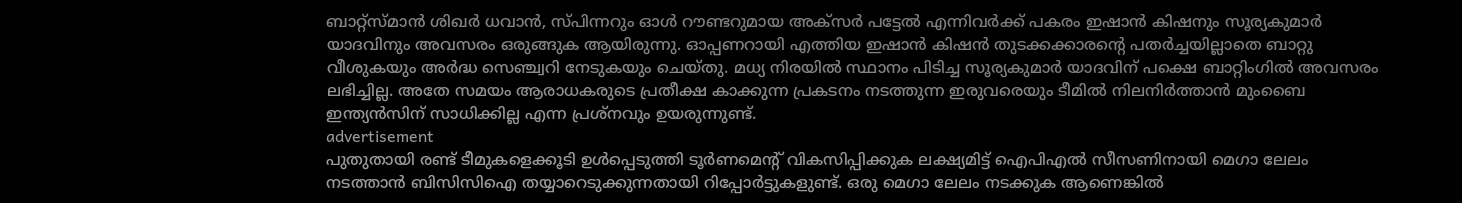ബാറ്റ്സ്മാൻ ശിഖർ ധവാൻ, സ്പിന്നറും ഓൾ റൗണ്ടറുമായ അക്സർ പട്ടേൽ എന്നിവർക്ക് പകരം ഇഷാൻ കിഷനും സൂര്യകുമാർ യാദവിനും അവസരം ഒരുങ്ങുക ആയിരുന്നു. ഓപ്പണറായി എത്തിയ ഇഷാൻ കിഷൻ തുടക്കക്കാരൻ്റെ പതർച്ചയില്ലാതെ ബാറ്റു വീശുകയും അർദ്ധ സെഞ്ച്വറി നേടുകയും ചെയ്തു. മധ്യ നിരയിൽ സ്ഥാനം പിടിച്ച സൂര്യകുമാർ യാദവിന് പക്ഷെ ബാറ്റിംഗിൽ അവസരം ലഭിച്ചില്ല. അതേ സമയം ആരാധകരുടെ പ്രതീക്ഷ കാക്കുന്ന പ്രകടനം നടത്തുന്ന ഇരുവരെയും ടീമിൽ നിലനിർത്താൻ മുംബൈ ഇന്ത്യൻസിന് സാധിക്കില്ല എന്ന പ്രശ്നവും ഉയരുന്നുണ്ട്.
advertisement
പുതുതായി രണ്ട് ടീമുകളെക്കൂടി ഉൾപ്പെടുത്തി ടൂർണമെന്റ് വികസിപ്പിക്കുക ലക്ഷ്യമിട്ട് ഐപിഎൽ സീസണിനായി മെഗാ ലേലം നടത്താൻ ബിസിസിഐ തയ്യാറെടുക്കുന്നതായി റിപ്പോർട്ടുകളുണ്ട്. ഒരു മെഗാ ലേലം നടക്കുക ആണെങ്കിൽ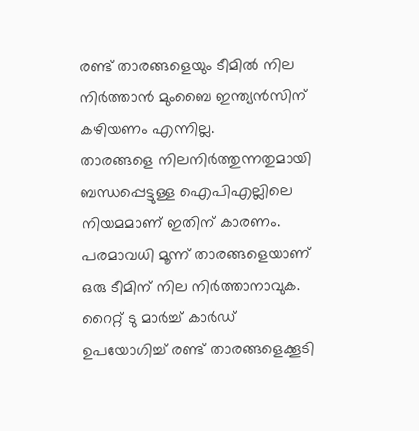രണ്ട് താരങ്ങളെയും ടീമിൽ നില നിർത്താൻ മുംബൈ ഇന്ത്യൻസിന് കഴിയണം എന്നില്ല.
താരങ്ങളെ നിലനിർത്തുന്നതുമായി ബന്ധപ്പെട്ടുള്ള ഐപിഎല്ലിലെ നിയമമാണ് ഇതിന് കാരണം. പരമാവധി മൂന്ന് താരങ്ങളെയാണ് ഒരു ടീമിന് നില നിർത്താനാവുക. റൈറ്റ് ടു മാർച്ച് കാർഡ് ഉപയോഗിച്ച് രണ്ട് താരങ്ങളെക്കൂടി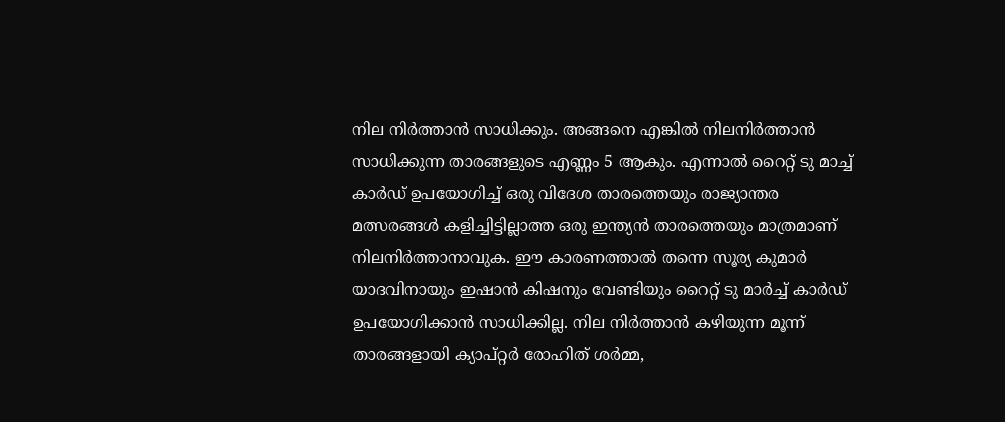നില നിർത്താൻ സാധിക്കും. അങ്ങനെ എങ്കിൽ നിലനിർത്താൻ സാധിക്കുന്ന താരങ്ങളുടെ എണ്ണം 5 ആകും. എന്നാൽ റൈറ്റ് ടു മാച്ച് കാർഡ് ഉപയോഗിച്ച് ഒരു വിദേശ താരത്തെയും രാജ്യാന്തര മത്സരങ്ങൾ കളിച്ചിട്ടില്ലാത്ത ഒരു ഇന്ത്യൻ താരത്തെയും മാത്രമാണ് നിലനിർത്താനാവുക. ഈ കാരണത്താൽ തന്നെ സൂര്യ കുമാർ യാദവിനായും ഇഷാൻ കിഷനും വേണ്ടിയും റൈറ്റ് ടു മാർച്ച് കാർഡ് ഉപയോഗിക്കാൻ സാധിക്കില്ല. നില നിർത്താൻ കഴിയുന്ന മൂന്ന് താരങ്ങളായി ക്യാപ്റ്റർ രോഹിത് ശർമ്മ,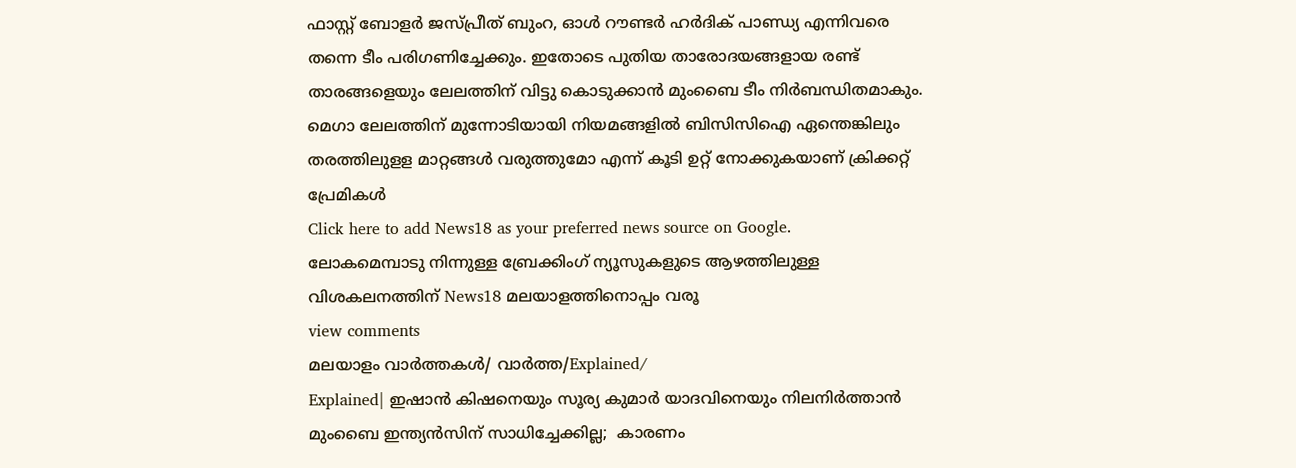ഫാസ്റ്റ് ബോളർ ജസ്പ്രീത് ബുംറ, ഓൾ റൗണ്ടര്‍ ഹർദിക് പാണ്ഡ്യ എന്നിവരെ തന്നെ ടീം പരിഗണിച്ചേക്കും. ഇതോടെ പുതിയ താരോദയങ്ങളായ രണ്ട് താരങ്ങളെയും ലേലത്തിന് വിട്ടു കൊടുക്കാൻ മുംബൈ ടീം നിർബന്ധിതമാകും. മെഗാ ലേലത്തിന് മുന്നോടിയായി നിയമങ്ങളിൽ ബിസിസിഐ ഏന്തെങ്കിലും തരത്തിലുളള മാറ്റങ്ങൾ വരുത്തുമോ എന്ന് കൂടി ഉറ്റ് നോക്കുകയാണ് ക്രിക്കറ്റ് പ്രേമികൾ
Click here to add News18 as your preferred news source on Google.
ലോകമെമ്പാടു നിന്നുള്ള ബ്രേക്കിംഗ് ന്യൂസുകളുടെ ആഴത്തിലുള്ള വിശകലനത്തിന് News18 മലയാളത്തിനൊപ്പം വരൂ
view comments
മലയാളം വാർത്തകൾ/ വാർത്ത/Explained/
Explained| ഇഷാൻ കിഷനെയും സൂര്യ കുമാർ യാദവിനെയും നിലനിർത്താൻ മുംബൈ ഇന്ത്യൻസിന് സാധിച്ചേക്കില്ല;  കാരണം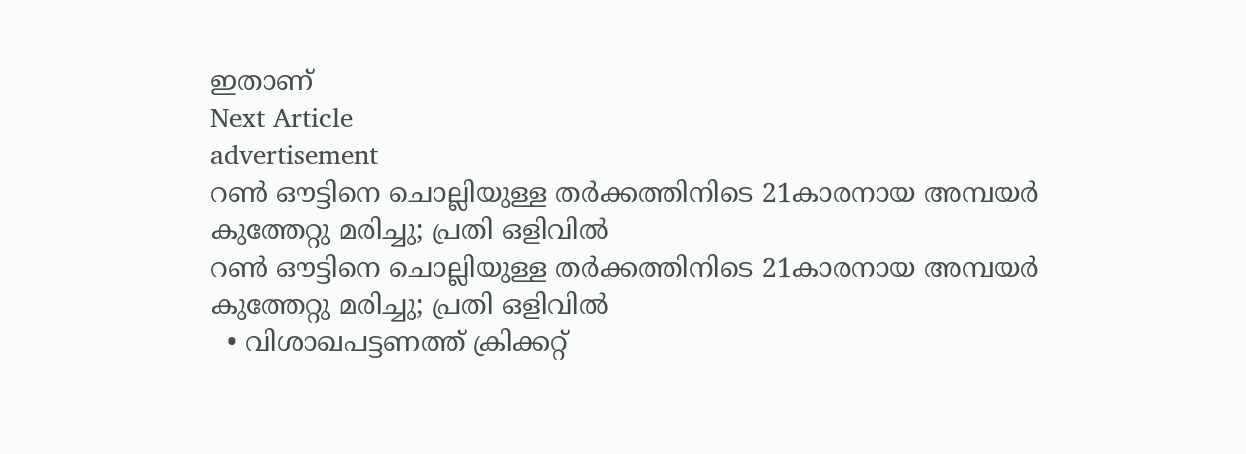ഇതാണ്
Next Article
advertisement
റൺ ഔട്ടിനെ ചൊല്ലിയുള്ള തർക്കത്തിനിടെ 21കാരനായ അമ്പയർ കുത്തേറ്റു മരിച്ചു; പ്രതി ഒളിവിൽ
റൺ ഔട്ടിനെ ചൊല്ലിയുള്ള തർക്കത്തിനിടെ 21കാരനായ അമ്പയർ കുത്തേറ്റു മരിച്ചു; പ്രതി ഒളിവിൽ
  • വിശാഖപട്ടണത്ത് ക്രിക്കറ്റ്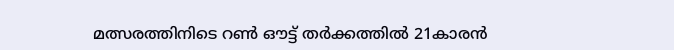മത്സരത്തിനിടെ റൺ ഔട്ട് തർക്കത്തിൽ 21കാരൻ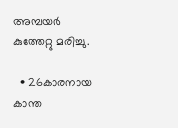അമ്പയർ കുത്തേറ്റു മരിച്ചു.

  • 26കാരനായ കാന്ത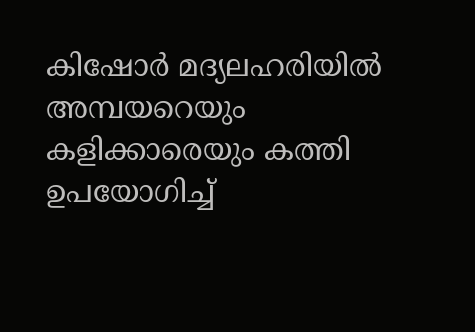കിഷോർ മദ്യലഹരിയിൽ അമ്പയറെയും കളിക്കാരെയും കത്തി ഉപയോഗിച്ച്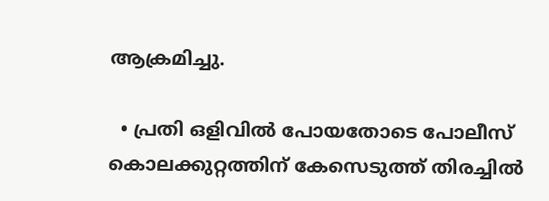ആക്രമിച്ചു.

  • പ്രതി ഒളിവിൽ പോയതോടെ പോലീസ് കൊലക്കുറ്റത്തിന് കേസെടുത്ത് തിരച്ചിൽ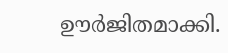ഊർജിതമാക്കി.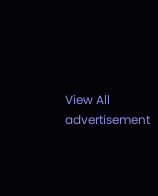View All
advertisement